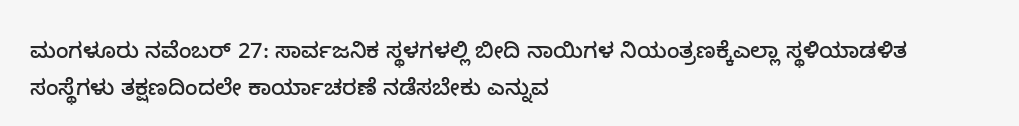ಮಂಗಳೂರು ನವೆಂಬರ್ 27: ಸಾರ್ವಜನಿಕ ಸ್ಥಳಗಳಲ್ಲಿ ಬೀದಿ ನಾಯಿಗಳ ನಿಯಂತ್ರಣಕ್ಕೆಎಲ್ಲಾ ಸ್ಥಳಿಯಾಡಳಿತ ಸಂಸ್ಥೆಗಳು ತಕ್ಷಣದಿಂದಲೇ ಕಾರ್ಯಾಚರಣೆ ನಡೆಸಬೇಕು ಎನ್ನುವ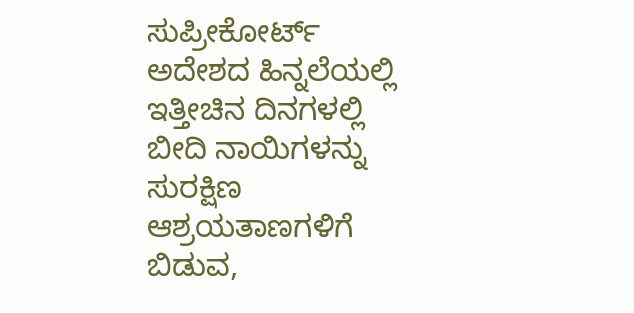ಸುಪ್ರೀಕೋರ್ಟ್ ಅದೇಶದ ಹಿನ್ನಲೆಯಲ್ಲಿ ಇತ್ತೀಚಿನ ದಿನಗಳಲ್ಲಿ ಬೀದಿ ನಾಯಿಗಳನ್ನು ಸುರಕ್ಷಿಣ ಆಶ್ರಯತಾಣಗಳಿಗೆ ಬಿಡುವ,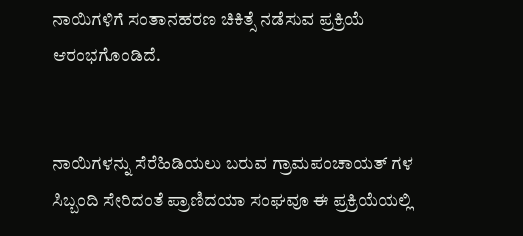ನಾಯಿಗಳಿಗೆ ಸಂತಾನಹರಣ ಚಿಕಿತ್ಸೆ ನಡೆಸುವ ಪ್ರಕ್ರಿಯೆ ಆರಂಭಗೊಂಡಿದೆ.


ನಾಯಿಗಳನ್ನು ಸೆರೆಹಿಡಿಯಲು ಬರುವ ಗ್ರಾಮಪಂಚಾಯತ್ ಗಳ ಸಿಬ್ಬಂದಿ ಸೇರಿದಂತೆ ಪ್ರಾಣಿದಯಾ ಸಂಘವೂ ಈ ಪ್ರಕ್ರಿಯೆಯಲ್ಲಿ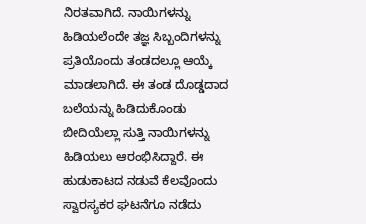ನಿರತವಾಗಿದೆ. ನಾಯಿಗಳನ್ನು ಹಿಡಿಯಲೆಂದೇ ತಜ್ಞ ಸಿಬ್ಬಂದಿಗಳನ್ನು ಪ್ರತಿಯೊಂದು ತಂಡದಲ್ಲೂ ಆಯ್ಕೆ ಮಾಡಲಾಗಿದೆ. ಈ ತಂಡ ದೊಡ್ಡದಾದ ಬಲೆಯನ್ನು ಹಿಡಿದುಕೊಂಡು ಬೀದಿಯೆಲ್ಲಾ ಸುತ್ತಿ ನಾಯಿಗಳನ್ನು ಹಿಡಿಯಲು ಆರಂಭಿಸಿದ್ದಾರೆ. ಈ ಹುಡುಕಾಟದ ನಡುವೆ ಕೆಲವೊಂದು ಸ್ವಾರಸ್ಯಕರ ಘಟನೆಗೂ ನಡೆದು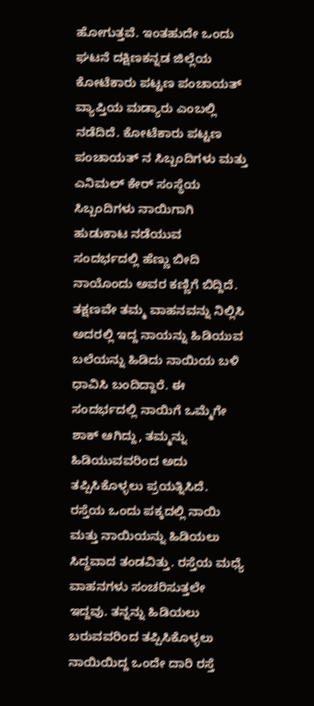ಹೋಗುತ್ತವೆ. ಇಂತಹುದೇ‌ ಒಂದು ಘಟನೆ ದಕ್ಷಿಣಕನ್ನಡ ಜಿಲ್ಲೆಯ ಕೋಟೆಕಾರು ಪಟ್ಟಣ ಪಂಚಾಯತ್ ವ್ಯಾಪ್ತಿಯ ಮಡ್ಯಾರು ಎಂಬಲ್ಲಿ ನಡೆದಿದೆ. ಕೋಟೆಕಾರು ಪಟ್ಟಣ ಪಂಚಾಯತ್ ನ ಸಿಬ್ಬಂದಿಗಳು ಮತ್ತು ಎನಿಮಲ್‌ ಕೇರ್ ಸಂಸ್ಥೆಯ ಸಿಬ್ಬಂದಿಗಳು ನಾಯಿಗಾಗಿ‌ ಹುಡುಕಾಟ ನಡೆಯುವ ಸಂದರ್ಭದಲ್ಲಿ ಹೆಣ್ಣು ಬೀದಿ ನಾಯೊಂದು ಅವರ ಕಣ್ಣಿಗೆ ಬಿದ್ದಿದೆ. ತಕ್ಷಣವೇ ತಮ್ಮ ವಾಹನವನ್ನು ನಿಲ್ಲಿಸಿ ಅದರಲ್ಲಿ ಇದ್ದ ನಾಯನ್ನು ಹಿಡಿಯುವ ಬಲೆಯನ್ನು ಹಿಡಿದು ನಾಯಿಯ‌ ಬಳಿ ಧಾವಿಸಿ‌ ಬಂದಿದ್ದಾರೆ. ಈ ಸಂದರ್ಭದಲ್ಲಿ ನಾಯಿಗೆ ಒಮ್ಮೆಗೇ ಶಾಕ್ ಆಗಿದ್ದು, ತಮ್ಮನ್ನು ಹಿಡಿಯುವವರಿಂದ ಅದು ತಪ್ಪಿಸಿಕೊಳ್ಳಲು ಪ್ರಯತ್ನಿಸಿದೆ. ರಸ್ತೆಯ ಒಂದು ಪಕ್ಕದಲ್ಲಿ ನಾಯಿ ಮತ್ತು ನಾಯಿಯನ್ನು ಹಿಡಿಯಲು ಸಿದ್ಧವಾದ ತಂಡವಿತ್ತು. ರಸ್ತೆಯ ಮಧ್ಯೆ‌ ವಾಹನಗಳು ಸಂಚರಿಸುತ್ತಲೇ ಇದ್ದವು. ತನ್ನನ್ನು ಹಿಡಿಯಲು ಬರುವವರಿಂದ ತಪ್ಪಿಸಿಕೊಳ್ಳಲು ನಾಯಿಯಿದ್ದ ಒಂದೇ ದಾರಿ ರಸ್ತೆ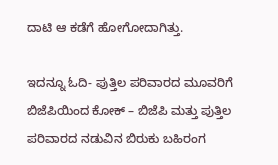ದಾಟಿ ಆ ಕಡೆಗೆ ಹೋಗೋದಾಗಿತ್ತು.

ಇದನ್ನೂ ಓದಿ- ಪುತ್ತಿಲ ಪರಿವಾರದ ಮೂವರಿಗೆ ಬಿಜೆಪಿಯಿಂದ ಕೋಕ್ – ಬಿಜೆಪಿ ಮತ್ತು ಪುತ್ತಿಲ ಪರಿವಾರದ ನಡುವಿನ ಬಿರುಕು ಬಹಿರಂಗ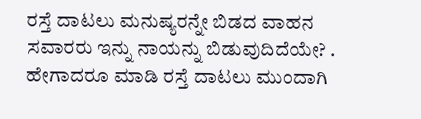ರಸ್ತೆ ದಾಟಲು ಮನುಷ್ಯರನ್ನೇ ಬಿಡದ ವಾಹನ ಸವಾರರು ಇನ್ನು ನಾಯನ್ನು ಬಿಡುವುದಿದೆಯೇ? . ಹೇಗಾದರೂ ಮಾಡಿ ರಸ್ತೆ ದಾಟಲು ಮುಂದಾಗಿ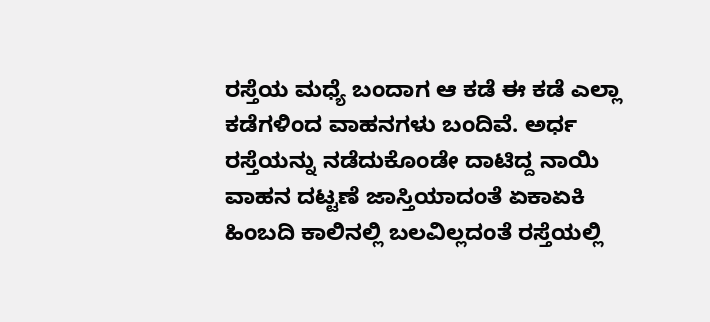ರಸ್ತೆಯ ಮಧ್ಯೆ ಬಂದಾಗ ಆ ಕಡೆ ಈ ಕಡೆ ಎಲ್ಲಾ ಕಡೆಗಳಿಂದ ವಾಹನಗಳು ಬಂದಿವೆ. ಅರ್ಧ ರಸ್ತೆಯನ್ನು ನಡೆದುಕೊಂಡೇ ದಾಟಿದ್ದ ನಾಯಿ ವಾಹನ ದಟ್ಟಣೆ ಜಾಸ್ತಿಯಾದಂತೆ ಏಕಾಏಕಿ ಹಿಂಬದಿ ಕಾಲಿನಲ್ಲಿ ಬಲವಿಲ್ಲದಂತೆ ರಸ್ತೆಯಲ್ಲಿ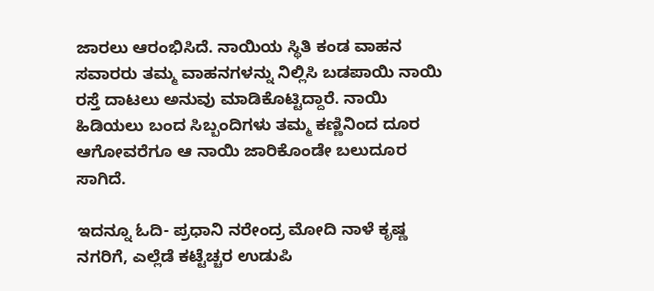ಜಾರಲು ಆರಂಭಿಸಿದೆ. ನಾಯಿಯ ಸ್ಥಿತಿ ಕಂಡ ವಾಹನ ಸವಾರರು ತಮ್ಮ ವಾಹನಗಳನ್ನು ನಿಲ್ಲಿಸಿ ಬಡಪಾಯಿ ನಾಯಿ ರಸ್ತೆ ದಾಟಲು ಅನುವು ಮಾಡಿಕೊಟ್ಟಿದ್ದಾರೆ. ನಾಯಿ ಹಿಡಿಯಲು ಬಂದ ಸಿಬ್ಬಂದಿಗಳು ತಮ್ಮ ಕಣ್ಣಿನಿಂದ ದೂರ ಆಗೋವರೆಗೂ ಆ ನಾಯಿ ಜಾರಿಕೊಂಡೇ ಬಲುದೂರ ಸಾಗಿದೆ.

ಇದನ್ನೂ ಓದಿ- ಪ್ರಧಾನಿ ನರೇಂದ್ರ ಮೋದಿ ನಾಳೆ ಕೃಷ್ಣ ನಗರಿಗೆ, ಎಲ್ಲೆಡೆ ಕಟ್ಟೆಚ್ಚರ ಉಡುಪಿ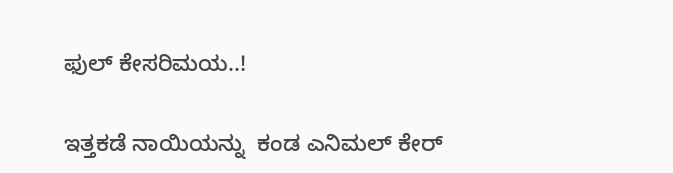ಫುಲ್ ಕೇಸರಿಮಯ..!

ಇತ್ತಕಡೆ ನಾಯಿಯನ್ನು  ಕಂಡ ಎನಿಮಲ್ ಕೇರ್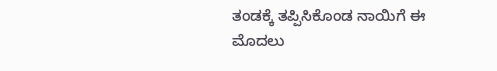ತಂಡಕ್ಕೆ ತಪ್ಪಿಸಿಕೊಂಡ ನಾಯಿಗೆ ಈ ಮೊದಲು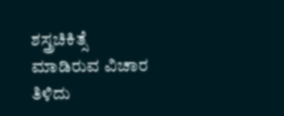ಶಸ್ತ್ರಚಿಕಿತ್ಸೆ ಮಾಡಿರುವ ವಿಚಾರ ತಿಳಿದು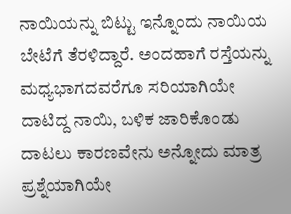ನಾಯಿಯನ್ನು ಬಿಟ್ಟು ಇನ್ನೊಂದು ನಾಯಿಯ ಬೇಟೆಗೆ ತೆರಳಿದ್ದಾರೆ‌‌. ಅಂದಹಾಗೆ ರಸ್ತೆಯನ್ನು ಮಧ್ಯಭಾಗದವರೆಗೂ ಸರಿಯಾಗಿಯೇ ದಾಟಿದ್ದ ನಾಯಿ, ಬಳಿಕ ಜಾರಿಕೊಂಡು ದಾಟಲು ಕಾರಣವೇನು ಅನ್ನೋದು ಮಾತ್ರ ಪ್ರಶ್ನೆಯಾಗಿಯೇ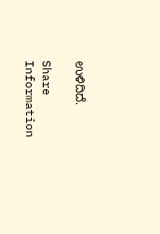ಉಳಿದಿದೆ.

Share Information